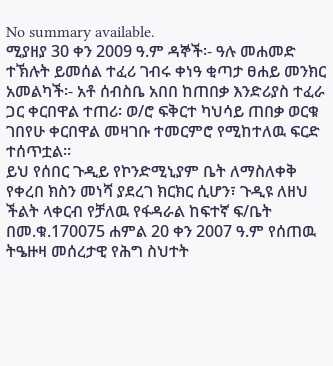No summary available.
ሚያዘያ 30 ቀን 2009 ዓ.ም ዳኞች፡- ዓሉ መሐመድ ተኽሉት ይመሰል ተፈሪ ገብሩ ቀነዓ ቂጣታ ፀሐይ መንክር አመልካች፡- አቶ ሰብስቤ አበበ ከጠበቃ እንድሪያስ ተፈራ ጋር ቀርበዋል ተጠሪ፡ ወ/ሮ ፍቅርተ ካህሳይ ጠበቃ ወርቁ ገበየሁ ቀርበዋል መዛገቡ ተመርምሮ የሚከተለዉ ፍርድ ተሰጥቷል።
ይህ የሰበር ጉዲይ የኮንድሚኒያም ቤት ለማስለቀቅ የቀረበ ክስን መነሻ ያደረገ ክርክር ሲሆን፣ ጉዲዩ ለዘህ ችልት ላቀርብ የቻለዉ የፋዳራል ከፍተኛ ፍ/ቤት በመ.ቁ.170075 ሐምል 20 ቀን 2007 ዓ.ም የሰጠዉ ትዔዙዛ መሰረታዊ የሕግ ስህተት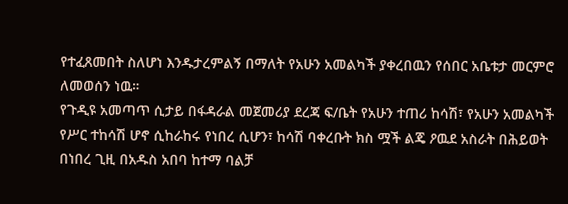የተፈጸመበት ስለሆነ እንዱታረምልኝ በማለት የአሁን አመልካች ያቀረበዉን የሰበር አቤቱታ መርምሮ ለመወሰን ነዉ።
የጉዲዩ አመጣጥ ሲታይ በፋዳራል መጀመሪያ ደረጃ ፍ/ቤት የአሁን ተጠሪ ከሳሽ፣ የአሁን አመልካች የሥር ተከሳሽ ሆኖ ሲከራከሩ የነበረ ሲሆን፣ ከሳሽ ባቀረቡት ክስ ሟች ልጄ ዖዉደ አስራት በሕይወት በነበረ ጊዚ በአዱስ አበባ ከተማ ባልቻ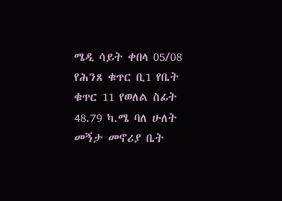ሜዲ ሳይት ቀበላ 05/08 የሕንጸ ቁጥር ቢ1 የቤት ቁጥር 11 የወለል ስፊት 48.79 ካ.ሜ ባለ ሁለት መኝታ መኖሪያ ቤት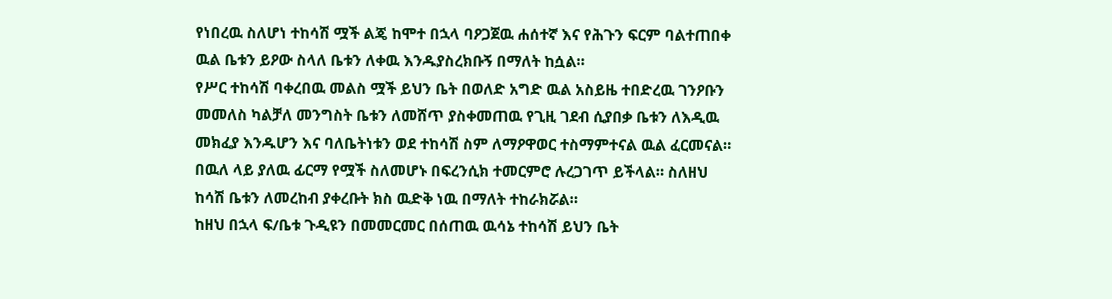የነበረዉ ስለሆነ ተከሳሽ ሟች ልጄ ከሞተ በኋላ ባዖጋጀዉ ሐሰተኛ እና የሕጉን ፍርም ባልተጠበቀ ዉል ቤቱን ይዖው ስላለ ቤቱን ለቀዉ እንዱያስረክቡኝ በማለት ከሷል።
የሥር ተከሳሽ ባቀረበዉ መልስ ሟች ይህን ቤት በወለድ አግድ ዉል አስይዜ ተበድረዉ ገንዖቡን መመለስ ካልቻለ መንግስት ቤቱን ለመሸጥ ያስቀመጠዉ የጊዚ ገደብ ሲያበቃ ቤቱን ለእዲዉ መክፈያ እንዱሆን እና ባለቤትነቱን ወደ ተከሳሽ ስም ለማዖዋወር ተስማምተናል ዉል ፈርመናል። በዉለ ላይ ያለዉ ፊርማ የሟች ስለመሆኑ በፍረንሲክ ተመርምሮ ሉረጋገጥ ይችላል። ስለዘህ ከሳሽ ቤቱን ለመረከብ ያቀረቡት ክስ ዉድቅ ነዉ በማለት ተከራክሯል።
ከዘህ በኋላ ፍ/ቤቱ ጉዲዩን በመመርመር በሰጠዉ ዉሳኔ ተከሳሽ ይህን ቤት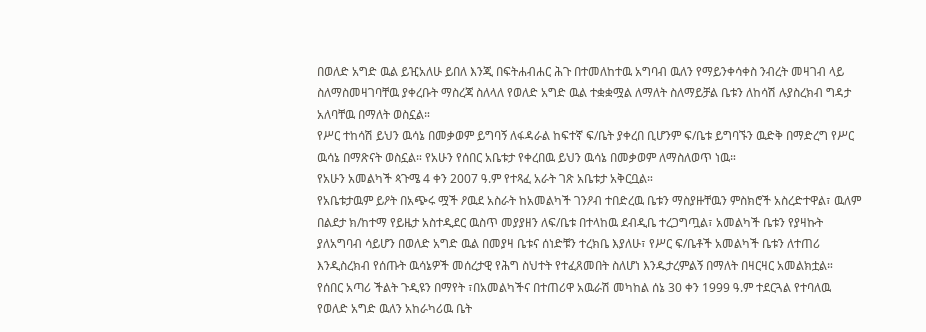በወለድ አግድ ዉል ይዢአለሁ ይበለ እንጂ በፍትሐብሐር ሕጉ በተመለከተዉ አግባብ ዉለን የማይንቀሳቀስ ንብረት መዛገብ ላይ ስለማስመዛገባቸዉ ያቀረቡት ማስረጃ ስለላለ የወለድ አግድ ዉል ተቋቋሟል ለማለት ስለማይቻል ቤቱን ለከሳሽ ሉያስረክብ ግዳታ አለባቸዉ በማለት ወስኗል።
የሥር ተከሳሽ ይህን ዉሳኔ በመቃወም ይግባኝ ለፋዳራል ከፍተኛ ፍ/ቤት ያቀረበ ቢሆንም ፍ/ቤቱ ይግባኙን ዉድቅ በማድረግ የሥር ዉሳኔ በማጽናት ወስኗል። የአሁን የሰበር አቤቱታ የቀረበዉ ይህን ዉሳኔ በመቃወም ለማስለወጥ ነዉ።
የአሁን አመልካች ጳጉሜ 4 ቀን 2007 ዓ.ም የተጻፈ አራት ገጽ አቤቱታ አቅርቧል።
የአቤቱታዉም ይዖት በአጭሩ ሟች ዖዉደ አስራት ከአመልካች ገንዖብ ተበድረዉ ቤቱን ማስያዙቸዉን ምስክሮች አስረድተዋል፣ ዉለም በልደታ ክ/ከተማ የይዜታ አስተዲደር ዉስጥ መያያዘን ለፍ/ቤቱ በተላከዉ ደብዲቤ ተረጋግጧል፣ አመልካች ቤቱን የያዛኩት ያለአግባብ ሳይሆን በወለድ አግድ ዉል በመያዛ ቤቱና ሰነድቹን ተረክቤ እያለሁ፣ የሥር ፍ/ቤቶች አመልካች ቤቱን ለተጠሪ እንዲስረክብ የሰጡት ዉሳኔዎች መሰረታዊ የሕግ ስህተት የተፈጸመበት ስለሆነ እንዱታረምልኝ በማለት በዛርዛር አመልክቷል።
የሰበር አጣሪ ችልት ጉዲዩን በማየት ፣በአመልካችና በተጠሪዋ አዉራሽ መካከል ሰኔ 30 ቀን 1999 ዓ.ም ተደርጓል የተባለዉ የወለድ አግድ ዉለን አከራካሪዉ ቤት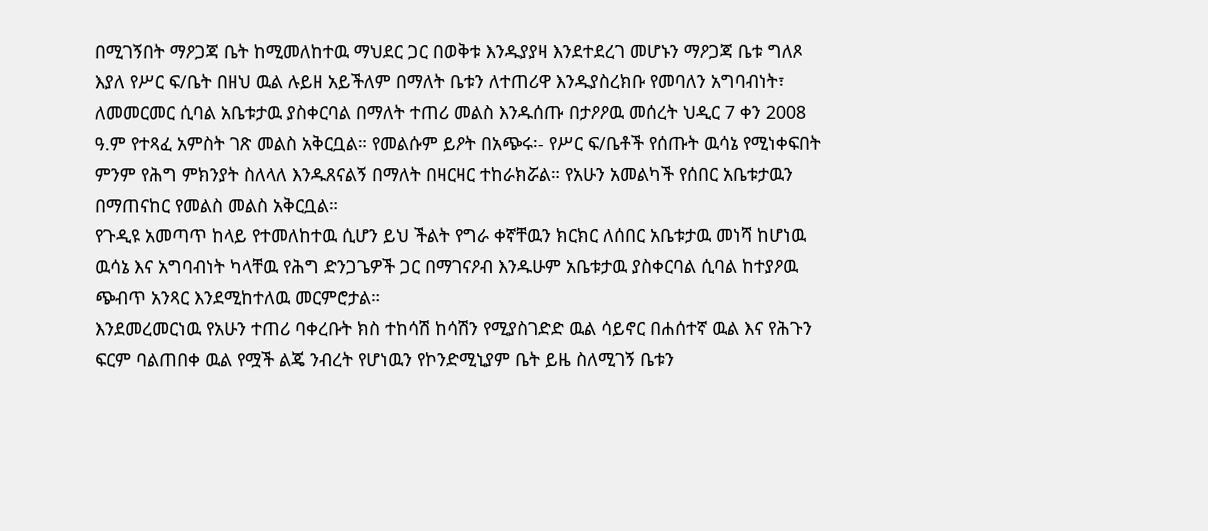በሚገኝበት ማዖጋጃ ቤት ከሚመለከተዉ ማህደር ጋር በወቅቱ እንዱያያዛ እንደተደረገ መሆኑን ማዖጋጃ ቤቱ ግለጾ እያለ የሥር ፍ/ቤት በዘህ ዉል ሉይዘ አይችለም በማለት ቤቱን ለተጠሪዋ እንዱያስረክቡ የመባለን አግባብነት፣ ለመመርመር ሲባል አቤቱታዉ ያስቀርባል በማለት ተጠሪ መልስ እንዱሰጡ በታዖዖዉ መሰረት ህዲር 7 ቀን 2008 ዓ.ም የተጻፈ አምስት ገጽ መልስ አቅርቧል። የመልሱም ይዖት በአጭሩ፡- የሥር ፍ/ቤቶች የሰጡት ዉሳኔ የሚነቀፍበት ምንም የሕግ ምክንያት ስለላለ እንዱጸናልኝ በማለት በዛርዛር ተከራክሯል። የአሁን አመልካች የሰበር አቤቱታዉን በማጠናከር የመልስ መልስ አቅርቧል።
የጉዲዩ አመጣጥ ከላይ የተመለከተዉ ሲሆን ይህ ችልት የግራ ቀኛቸዉን ክርክር ለሰበር አቤቱታዉ መነሻ ከሆነዉ ዉሳኔ እና አግባብነት ካላቸዉ የሕግ ድንጋጌዎች ጋር በማገናዖብ እንዱሁም አቤቱታዉ ያስቀርባል ሲባል ከተያዖዉ ጭብጥ አንጻር እንደሚከተለዉ መርምሮታል።
እንደመረመርነዉ የአሁን ተጠሪ ባቀረቡት ክስ ተከሳሽ ከሳሽን የሚያስገድድ ዉል ሳይኖር በሐሰተኛ ዉል እና የሕጉን ፍርም ባልጠበቀ ዉል የሟች ልጄ ንብረት የሆነዉን የኮንድሚኒያም ቤት ይዜ ስለሚገኝ ቤቱን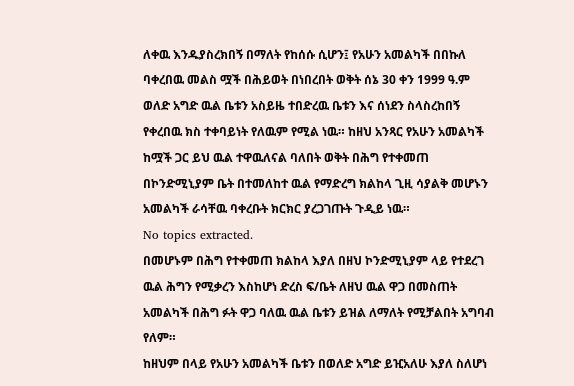ለቀዉ እንዱያስረክበኝ በማለት የከሰሱ ሲሆን፤ የአሁን አመልካች በበኩለ ባቀረበዉ መልስ ሟች በሕይወት በነበረበት ወቅት ሰኔ 30 ቀን 1999 ዓ.ም ወለድ አግድ ዉል ቤቱን አስይዜ ተበድረዉ ቤቱን እና ሰነደን ስላስረከበኝ የቀረበዉ ክስ ተቀባይነት የለዉም የሚል ነዉ። ከዘህ አንጻር የአሁን አመልካች ከሟች ጋር ይህ ዉል ተዋዉለናል ባለበት ወቅት በሕግ የተቀመጠ በኮንድሚኒያም ቤት በተመለከተ ዉል የማድረግ ክልከላ ጊዚ ሳያልቅ መሆኑን አመልካች ራሳቸዉ ባቀረቡት ክርክር ያረጋገጡት ጉዲይ ነዉ።
No topics extracted.
በመሆኑም በሕግ የተቀመጠ ክልከላ እያለ በዘህ ኮንድሚኒያም ላይ የተደረገ ዉል ሕግን የሚቃረን እስከሆነ ድረስ ፍ/ቤት ለዘህ ዉል ዋጋ በመስጠት አመልካች በሕግ ፉት ዋጋ ባለዉ ዉል ቤቱን ይዝል ለማለት የሚቻልበት አግባብ የለም።
ከዘህም በላይ የአሁን አመልካች ቤቱን በወለድ አግድ ይዢአለሁ እያለ ስለሆነ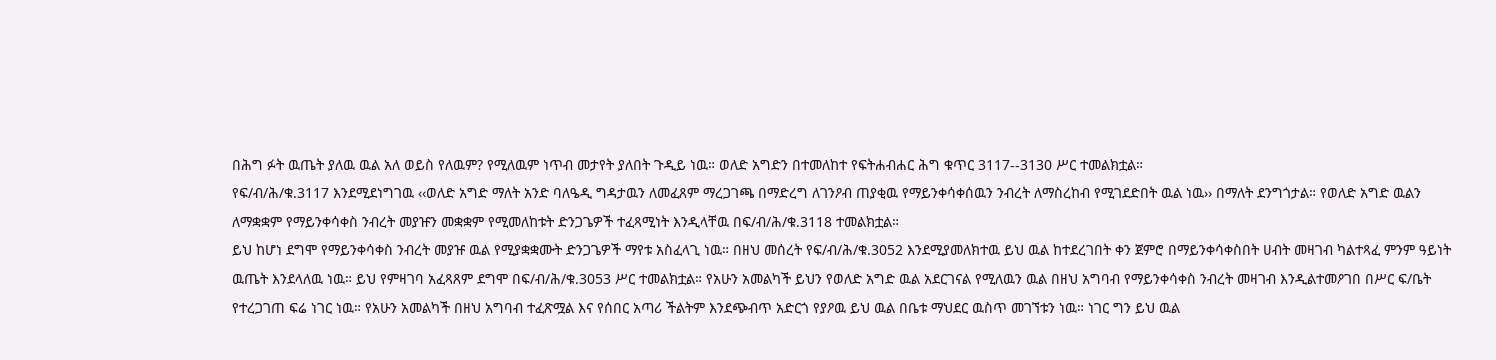በሕግ ፉት ዉጤት ያለዉ ዉል አለ ወይስ የለዉም? የሚለዉም ነጥብ መታየት ያለበት ጉዲይ ነዉ። ወለድ አግድን በተመለከተ የፍትሐብሐር ሕግ ቁጥር 3117--3130 ሥር ተመልክቷል።
የፍ/ብ/ሕ/ቁ.3117 እንደሚደነግገዉ ‹‹ወለድ አግድ ማለት አንድ ባለዔዲ ግዳታዉን ለመፈጸም ማረጋገጫ በማድረግ ለገንዖብ ጠያቂዉ የማይንቀሳቀሰዉን ንብረት ለማስረከብ የሚገደድበት ዉል ነዉ›› በማለት ደንግጎታል። የወለድ አግድ ዉልን ለማቋቋም የማይንቀሳቀስ ንብረት መያዡን መቋቋም የሚመለከቱት ድንጋጌዎች ተፈጻሚነት እንዲላቸዉ በፍ/ብ/ሕ/ቁ.3118 ተመልክቷል።
ይህ ከሆነ ደግሞ የማይንቀሳቀስ ንብረት መያዡ ዉል የሚያቋቋሙት ድንጋጌዎች ማየቱ አስፈላጊ ነዉ። በዘህ መሰረት የፍ/ብ/ሕ/ቁ.3052 እንደሚያመለክተዉ ይህ ዉል ከተደረገበት ቀን ጀምሮ በማይንቀሳቀስበት ሀብት መዛገብ ካልተጻፈ ምንም ዓይነት ዉጤት እንደላለዉ ነዉ። ይህ የምዛገባ አፈጻጸም ደግሞ በፍ/ብ/ሕ/ቁ.3053 ሥር ተመልክቷል። የአሁን አመልካች ይህን የወለድ አግድ ዉል አደርገናል የሚለዉን ዉል በዘህ አግባብ የማይንቀሳቀስ ንብረት መዛገብ እንዲልተመዖገበ በሥር ፍ/ቤት የተረጋገጠ ፍሬ ነገር ነዉ። የአሁን አመልካች በዘህ አግባብ ተፈጽሟል እና የሰበር አጣሪ ችልትም እንደጭብጥ አድርጎ የያዖዉ ይህ ዉል በቤቱ ማህደር ዉስጥ መገኘቱን ነዉ። ነገር ግን ይህ ዉል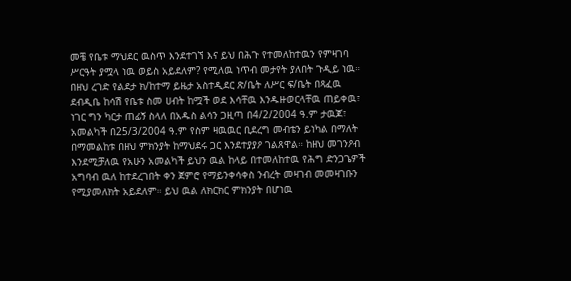መቼ የቤቱ ማህደር ዉስጥ እንደተገኘ እና ይህ በሕጉ የተመለከተዉን የምዛገባ ሥርዓት ያሟላ ነዉ ወይስ አይደለም? የሚለዉ ነጥብ መታየት ያለበት ጉዲይ ነዉ።
በዘህ ረገድ የልደታ ክ/ከተማ ይዜታ አስተዲደር ጽ/ቤት ለሥር ፍ/ቤት በጻፈዉ ደብዲቤ ከሳሽ የቤቱ ስመ ሀብት ከሟች ወደ እሳቸዉ እንዱዙወርላቸዉ ጠይቀዉ፣ ነገር ግን ካርታ ጠፊኝ ስላለ በአዱስ ልሳን ጋዚጣ በ4/2/2004 ዓ.ም ታዉጆ፣ አመልካች በ25/3/2004 ዓ.ም የስም ዛዉዉር ቢደረግ መብቴን ይነካል በማለት በማመልከቱ በዘህ ምክንያት ከማህደሩ ጋር እንደተያያዖ ገልጸዋል። ከዘህ መገንዖብ እንደሚቻለዉ የአሁን አመልካች ይህን ዉል ከላይ በተመለከተዉ የሕግ ድንጋጌዎች አግባብ ዉለ ከተደረገበት ቀን ጀምሮ የማይንቀሳቀስ ንብረት መዛገብ መመዛገቡን የሚያመለክት አይደለም። ይህ ዉል ለክርክር ምክንያት በሆነዉ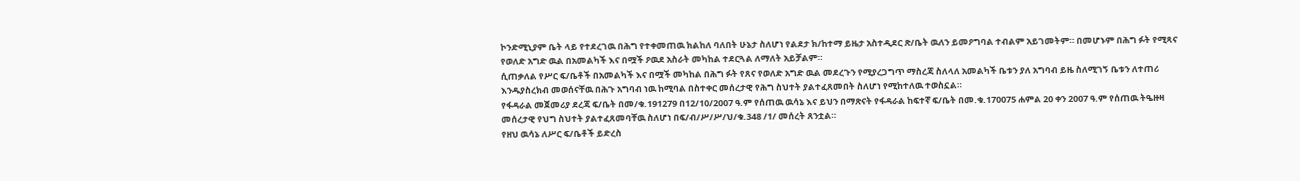ኮንድሚኒያም ቤት ላይ የተደረገዉ በሕግ የተቀመጠዉ ክልከለ ባለበት ሁኔታ ስለሆነ የልደታ ክ/ከተማ ይዜታ አስተዲደር ጽ/ቤት ዉለን ይመዖግባል ተብልም አይገመትም። በመሆኑም በሕግ ፉት የሚጻና የወለድ አግድ ዉል በአመልካች እና በሟች ዖዉደ አስራት መካከል ተደርጓል ለማለት አይቻልም።
ሲጠቃለል የሥር ፍ/ቤቶች በአመልካች እና በሟች መካከል በሕግ ፉት የጸና የወለድ አግድ ዉል መደረጉን የሚያረጋግጥ ማስረጃ ስለላለ አመልካች ቤቱን ያለ አግባብ ይዜ ስለሚገኝ ቤቱን ለተጠሪ እንዱያስረክብ መወሰናቸዉ በሕጉ አግባብ ነዉ ከሚባል በስተቀር መሰረታዊ የሕግ ስህተት ያልተፈጸመበት ስለሆነ የሚከተለዉ ተወስኗል።
የፋዳራል መጀመሪያ ደረጃ ፍ/ቤት በመ/ቁ.191279 በ12/10/2007 ዓ.ም የሰጠዉ ዉሳኔ እና ይህን በማጽናት የፋዳራል ከፍተኛ ፍ/ቤት በመ.ቁ.170075 ሐምል 20 ቀን 2007 ዓ.ም የሰጠዉ ትዔዙዛ መሰረታዊ የህግ ስህተት ያልተፈጸመባቸዉ ስለሆነ በፍ/ብ/ሥ/ሥ/ህ/ቁ.348 /1/ መሰረት ጸንቷል።
የዘህ ዉሳኔ ለሥር ፍ/ቤቶች ይድረስ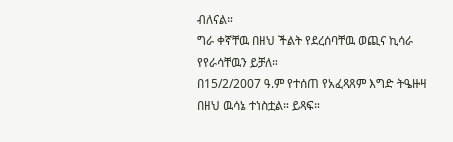ብለናል።
ግራ ቀኛቸዉ በዘህ ችልት የደረሰባቸዉ ወጪና ኪሳራ የየራሳቸዉን ይቻለ።
በ15/2/2007 ዓ.ም የተሰጠ የአፈጻጸም እግድ ትዔዙዛ በዘህ ዉሳኔ ተነስቷል። ይጻፍ።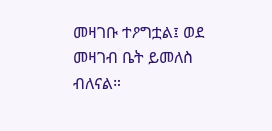መዛገቡ ተዖግቷል፤ ወደ መዛገብ ቤት ይመለስ ብለናል።